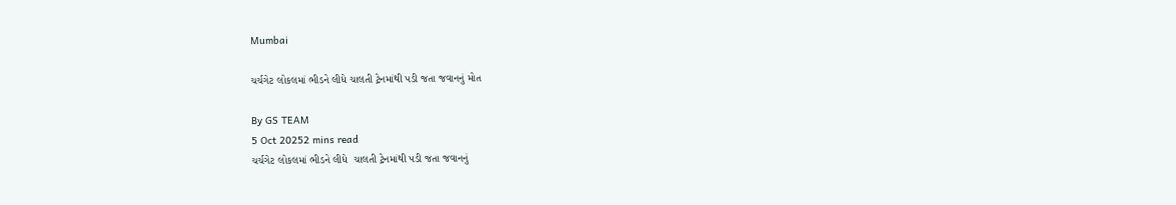Mumbai

ચર્ચગેટ લોકલમાં ભીડને લીધે ચાલતી ટ્રેનમાંથી પડી જતા જવાનનું મોત

By GS TEAM
5 Oct 20252 mins read
ચર્ચગેટ લોકલમાં ભીડને લીધે  ચાલતી ટ્રેનમાંથી પડી જતા જવાનનું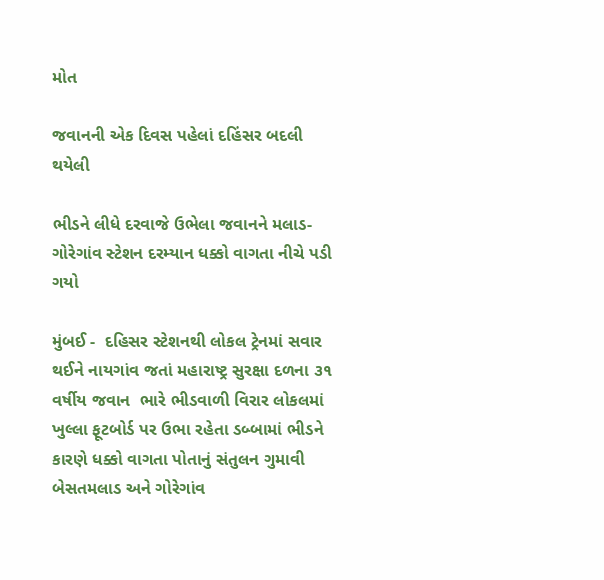મોત

જવાનની એક દિવસ પહેલાં દહિંસર બદલી થયેલી

ભીડને લીધે દરવાજે ઉભેલા જવાનને મલાડ-ગોરેગાંવ સ્ટેશન દરમ્યાન ધક્કો વાગતા નીચે પડી ગયો

મુંબઈ -  દહિસર સ્ટેશનથી લોકલ ટ્રેનમાં સવાર થઈને નાયગાંવ જતાં મહારાષ્ટ્ર સુરક્ષા દળના ૩૧ વર્ષીય જવાન  ભારે ભીડવાળી વિરાર લોકલમાં ખુલ્લા ફૂટબોર્ડ પર ઉભા રહેતા ડબ્બામાં ભીડને કારણે ધક્કો વાગતા પોતાનું સંતુલન ગુમાવી બેસતમલાડ અને ગોરેગાંવ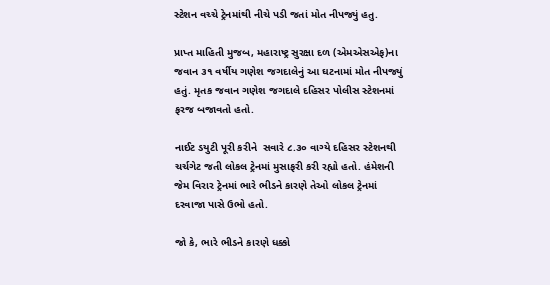સ્ટેશન વચ્ચે ટ્રેનમાંથી નીચે પડી જતાં મોત નીપજ્યું હતુ.

પ્રાપ્ત માહિતી મુજબ, મહારાષ્ટ્ર સુરક્ષા દળ (એમએસએફ)ના જવાન ૩૧ વર્ષીય ગણેશ જગદાલેનું આ ઘટનામાં મોત નીપજ્યું હતું. મૃતક જવાન ગણેશ જગદાલે દહિસર પોલીસ સ્ટેશનમાં ફરજ બજાવતો હતો.

નાઈટ ડયુટી પૂરી કરીને  સવારે ૮.૩૦ વાગ્યે દહિસર સ્ટેશનથી ચર્ચગેટ જતી લોકલ ટ્રેનમાં મુસાફરી કરી રહ્યો હતો. હંમેશની જેમ વિરાર ટ્રેનમાં ભારે ભીડને કારણે તેઓ લોકલ ટ્રેનમાં દરવાજા પાસે ઉભો હતો.

જો કે, ભારે ભીડને કારણે ધક્કો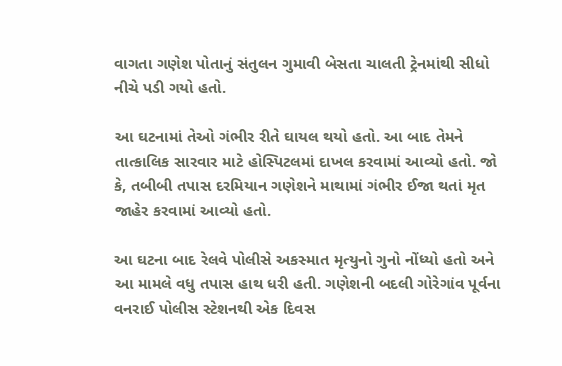વાગતા ગણેશ પોતાનું સંતુલન ગુમાવી બેસતા ચાલતી ટ્રેનમાંથી સીધો નીચે પડી ગયો હતો.

આ ઘટનામાં તેઓ ગંભીર રીતે ઘાયલ થયો હતો. આ બાદ તેમને તાત્કાલિક સારવાર માટે હોસ્પિટલમાં દાખલ કરવામાં આવ્યો હતો. જો કે, તબીબી તપાસ દરમિયાન ગણેશને માથામાં ગંભીર ઈજા થતાં મૃત જાહેર કરવામાં આવ્યો હતો.

આ ઘટના બાદ રેલવે પોલીસે અકસ્માત મૃત્યુનો ગુનો નોંધ્યો હતો અને આ મામલે વધુ તપાસ હાથ ધરી હતી. ગણેશની બદલી ગોરેગાંવ પૂર્વના વનરાઈ પોલીસ સ્ટેશનથી એક દિવસ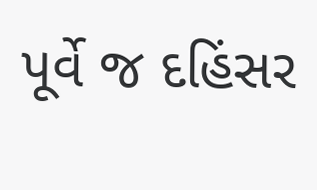પૂર્વે જ દહિંસર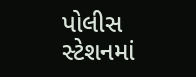પોલીસ સ્ટેશનમાં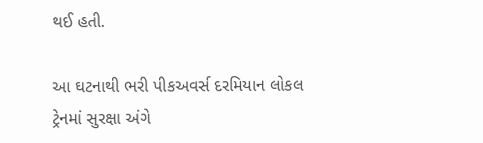થઈ હતી.

આ ઘટનાથી ભરી પીકઅવર્સ દરમિયાન લોકલ ટ્રેનમાં સુરક્ષા અંગે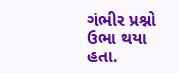ગંભીર પ્રશ્નો ઉભા થયા હતા.